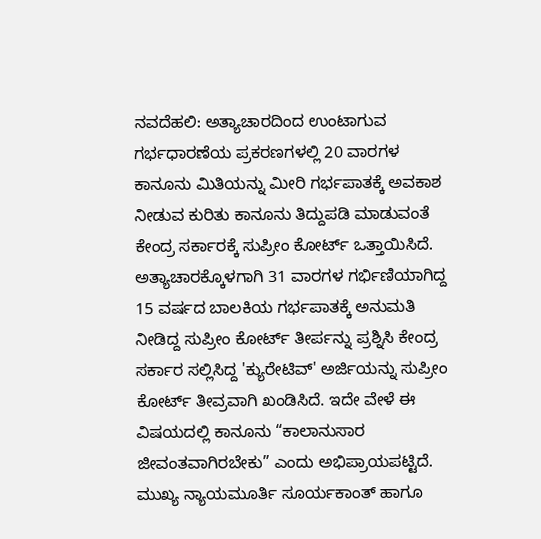ನವದೆಹಲಿ: ಅತ್ಯಾಚಾರದಿಂದ ಉಂಟಾಗುವ ಗರ್ಭಧಾರಣೆಯ ಪ್ರಕರಣಗಳಲ್ಲಿ 20 ವಾರಗಳ ಕಾನೂನು ಮಿತಿಯನ್ನು ಮೀರಿ ಗರ್ಭಪಾತಕ್ಕೆ ಅವಕಾಶ ನೀಡುವ ಕುರಿತು ಕಾನೂನು ತಿದ್ದುಪಡಿ ಮಾಡುವಂತೆ ಕೇಂದ್ರ ಸರ್ಕಾರಕ್ಕೆ ಸುಪ್ರೀಂ ಕೋರ್ಟ್ ಒತ್ತಾಯಿಸಿದೆ.
ಅತ್ಯಾಚಾರಕ್ಕೊಳಗಾಗಿ 31 ವಾರಗಳ ಗರ್ಭಿಣಿಯಾಗಿದ್ದ 15 ವರ್ಷದ ಬಾಲಕಿಯ ಗರ್ಭಪಾತಕ್ಕೆ ಅನುಮತಿ ನೀಡಿದ್ದ ಸುಪ್ರೀಂ ಕೋರ್ಟ್ ತೀರ್ಪನ್ನು ಪ್ರಶ್ನಿಸಿ ಕೇಂದ್ರ ಸರ್ಕಾರ ಸಲ್ಲಿಸಿದ್ದ 'ಕ್ಯುರೇಟಿವ್' ಅರ್ಜಿಯನ್ನು ಸುಪ್ರೀಂ ಕೋರ್ಟ್ ತೀವ್ರವಾಗಿ ಖಂಡಿಸಿದೆ. ಇದೇ ವೇಳೆ ಈ ವಿಷಯದಲ್ಲಿ ಕಾನೂನು “ಕಾಲಾನುಸಾರ ಜೀವಂತವಾಗಿರಬೇಕು” ಎಂದು ಅಭಿಪ್ರಾಯಪಟ್ಟಿದೆ.
ಮುಖ್ಯ ನ್ಯಾಯಮೂರ್ತಿ ಸೂರ್ಯಕಾಂತ್ ಹಾಗೂ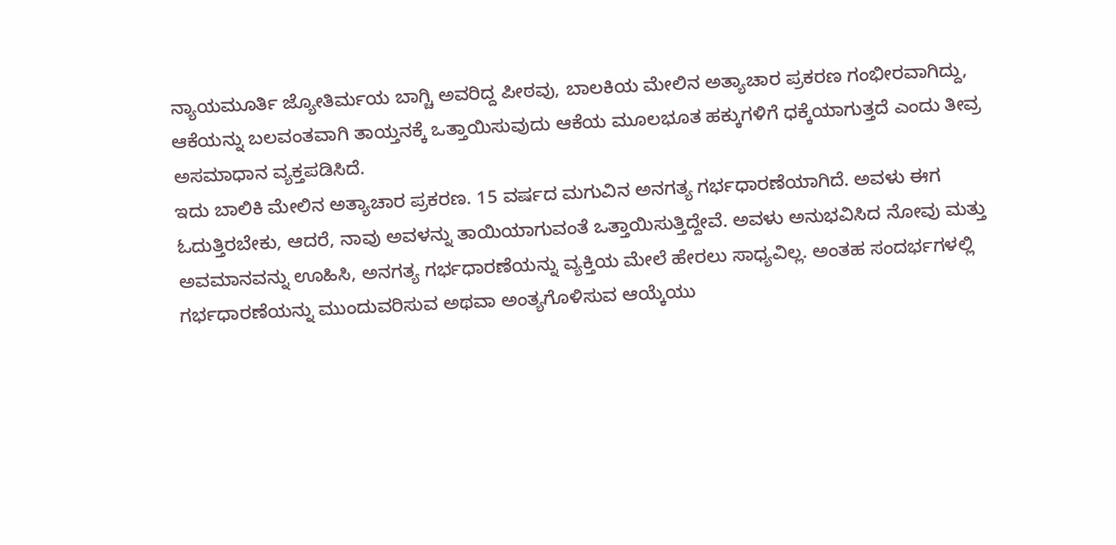ನ್ಯಾಯಮೂರ್ತಿ ಜ್ಯೋತಿರ್ಮಯ ಬಾಗ್ಚಿ ಅವರಿದ್ದ ಪೀಠವು, ಬಾಲಕಿಯ ಮೇಲಿನ ಅತ್ಯಾಚಾರ ಪ್ರಕರಣ ಗಂಭೀರವಾಗಿದ್ದು, ಆಕೆಯನ್ನು ಬಲವಂತವಾಗಿ ತಾಯ್ತನಕ್ಕೆ ಒತ್ತಾಯಿಸುವುದು ಆಕೆಯ ಮೂಲಭೂತ ಹಕ್ಕುಗಳಿಗೆ ಧಕ್ಕೆಯಾಗುತ್ತದೆ ಎಂದು ತೀವ್ರ ಅಸಮಾಧಾನ ವ್ಯಕ್ತಪಡಿಸಿದೆ.
ಇದು ಬಾಲಿಕಿ ಮೇಲಿನ ಅತ್ಯಾಚಾರ ಪ್ರಕರಣ. 15 ವರ್ಷದ ಮಗುವಿನ ಅನಗತ್ಯ ಗರ್ಭಧಾರಣೆಯಾಗಿದೆ. ಅವಳು ಈಗ ಓದುತ್ತಿರಬೇಕು, ಆದರೆ, ನಾವು ಅವಳನ್ನು ತಾಯಿಯಾಗುವಂತೆ ಒತ್ತಾಯಿಸುತ್ತಿದ್ದೇವೆ. ಅವಳು ಅನುಭವಿಸಿದ ನೋವು ಮತ್ತು ಅವಮಾನವನ್ನು ಊಹಿಸಿ, ಅನಗತ್ಯ ಗರ್ಭಧಾರಣೆಯನ್ನು ವ್ಯಕ್ತಿಯ ಮೇಲೆ ಹೇರಲು ಸಾಧ್ಯವಿಲ್ಲ. ಅಂತಹ ಸಂದರ್ಭಗಳಲ್ಲಿ ಗರ್ಭಧಾರಣೆಯನ್ನು ಮುಂದುವರಿಸುವ ಅಥವಾ ಅಂತ್ಯಗೊಳಿಸುವ ಆಯ್ಕೆಯು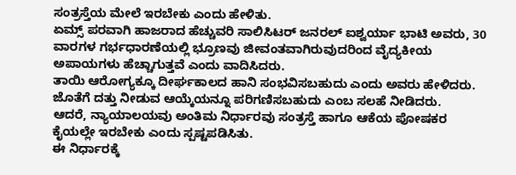ಸಂತ್ರಸ್ತೆಯ ಮೇಲೆ ಇರಬೇಕು ಎಂದು ಹೇಳಿತು.
ಏಮ್ಸ್ ಪರವಾಗಿ ಹಾಜರಾದ ಹೆಚ್ಚುವರಿ ಸಾಲಿಸಿಟರ್ ಜನರಲ್ ಐಶ್ವರ್ಯಾ ಭಾಟಿ ಅವರು, 30 ವಾರಗಳ ಗರ್ಭಧಾರಣೆಯಲ್ಲಿ ಭ್ರೂಣವು ಜೀವಂತವಾಗಿರುವುದರಿಂದ ವೈದ್ಯಕೀಯ ಅಪಾಯಗಳು ಹೆಚ್ಚಾಗುತ್ತವೆ ಎಂದು ವಾದಿಸಿದರು.
ತಾಯಿ ಆರೋಗ್ಯಕ್ಕೂ ದೀರ್ಘಕಾಲದ ಹಾನಿ ಸಂಭವಿಸಬಹುದು ಎಂದು ಅವರು ಹೇಳಿದರು. ಜೊತೆಗೆ ದತ್ತು ನೀಡುವ ಆಯ್ಕೆಯನ್ನೂ ಪರಿಗಣಿಸಬಹುದು ಎಂಬ ಸಲಹೆ ನೀಡಿದರು.
ಆದರೆ, ನ್ಯಾಯಾಲಯವು ಅಂತಿಮ ನಿರ್ಧಾರವು ಸಂತ್ರಸ್ತೆ ಹಾಗೂ ಆಕೆಯ ಪೋಷಕರ ಕೈಯಲ್ಲೇ ಇರಬೇಕು ಎಂದು ಸ್ಪಷ್ಟಪಡಿಸಿತು.
ಈ ನಿರ್ಧಾರಕ್ಕೆ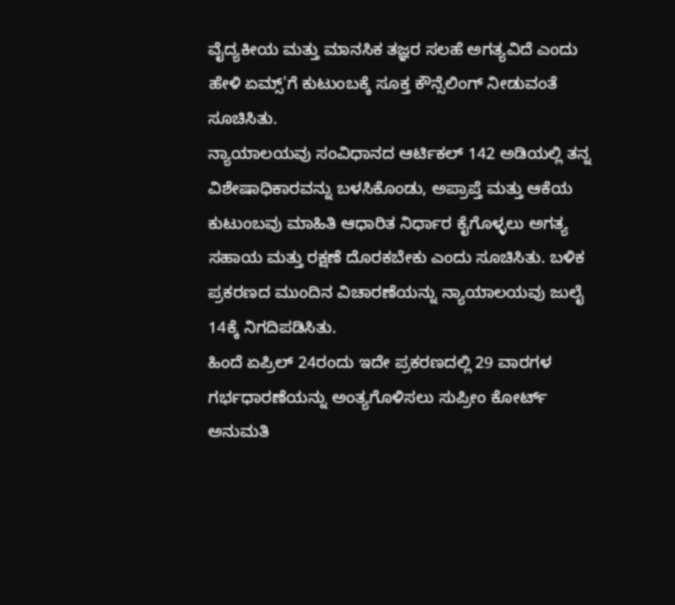ವೈದ್ಯಕೀಯ ಮತ್ತು ಮಾನಸಿಕ ತಜ್ಞರ ಸಲಹೆ ಅಗತ್ಯವಿದೆ ಎಂದು ಹೇಳಿ ಏಮ್ಸ್'ಗೆ ಕುಟುಂಬಕ್ಕೆ ಸೂಕ್ತ ಕೌನ್ಸೆಲಿಂಗ್ ನೀಡುವಂತೆ ಸೂಚಿಸಿತು.
ನ್ಯಾಯಾಲಯವು ಸಂವಿಧಾನದ ಆರ್ಟಿಕಲ್ 142 ಅಡಿಯಲ್ಲಿ ತನ್ನ ವಿಶೇಷಾಧಿಕಾರವನ್ನು ಬಳಸಿಕೊಂಡು, ಅಪ್ರಾಪ್ತೆ ಮತ್ತು ಆಕೆಯ ಕುಟುಂಬವು ಮಾಹಿತಿ ಆಧಾರಿತ ನಿರ್ಧಾರ ಕೈಗೊಳ್ಳಲು ಅಗತ್ಯ ಸಹಾಯ ಮತ್ತು ರಕ್ಷಣೆ ದೊರಕಬೇಕು ಎಂದು ಸೂಚಿಸಿತು. ಬಳಿಕ ಪ್ರಕರಣದ ಮುಂದಿನ ವಿಚಾರಣೆಯನ್ನು ನ್ಯಾಯಾಲಯವು ಜುಲೈ 14ಕ್ಕೆ ನಿಗದಿಪಡಿಸಿತು.
ಹಿಂದೆ ಏಪ್ರಿಲ್ 24ರಂದು ಇದೇ ಪ್ರಕರಣದಲ್ಲಿ 29 ವಾರಗಳ ಗರ್ಭಧಾರಣೆಯನ್ನು ಅಂತ್ಯಗೊಳಿಸಲು ಸುಪ್ರೀಂ ಕೋರ್ಟ್ ಅನುಮತಿ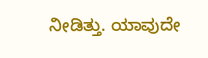ನೀಡಿತ್ತು. ಯಾವುದೇ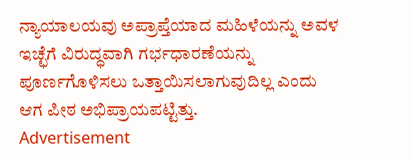ನ್ಯಾಯಾಲಯವು ಅಪ್ರಾಪ್ತೆಯಾದ ಮಹಿಳೆಯನ್ನು ಅವಳ ಇಚ್ಛೆಗೆ ವಿರುದ್ಧವಾಗಿ ಗರ್ಭಧಾರಣೆಯನ್ನು ಪೂರ್ಣಗೊಳಿಸಲು ಒತ್ತಾಯಿಸಲಾಗುವುದಿಲ್ಲ ಎಂದು ಆಗ ಪೀಠ ಅಭಿಪ್ರಾಯಪಟ್ಟಿತ್ತು.
Advertisement